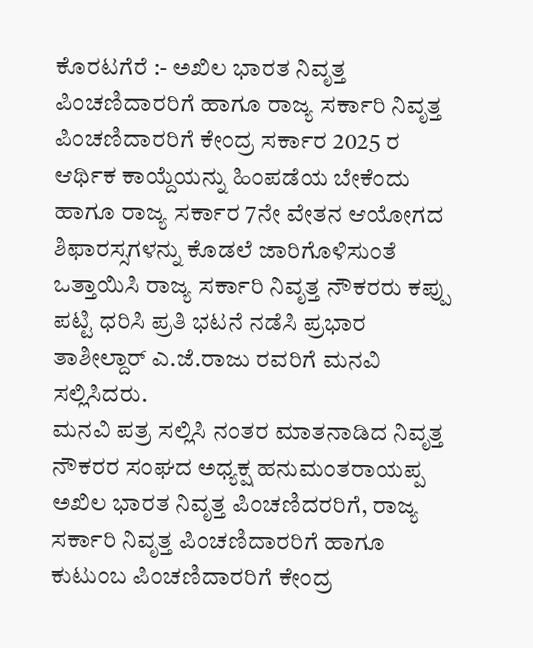ಕೊರಟಗೆರೆ :- ಅಖಿಲ ಭಾರತ ನಿವೃತ್ತ ಪಿಂಚಣಿದಾರರಿಗೆ ಹಾಗೂ ರಾಜ್ಯ ಸರ್ಕಾರಿ ನಿವೃತ್ತ ಪಿಂಚಣಿದಾರರಿಗೆ ಕೇಂದ್ರ ಸರ್ಕಾರ 2025 ರ ಆರ್ಥಿಕ ಕಾಯ್ದೆಯನ್ನು ಹಿಂಪಡೆಯ ಬೇಕೆಂದು ಹಾಗೂ ರಾಜ್ಯ ಸರ್ಕಾರ 7ನೇ ವೇತನ ಆಯೋಗದ ಶಿಫಾರಸ್ಸಗಳನ್ನು ಕೊಡಲೆ ಜಾರಿಗೊಳಿಸುಂತೆ ಒತ್ತಾಯಿಸಿ ರಾಜ್ಯ ಸರ್ಕಾರಿ ನಿವೃತ್ತ ನೌಕರರು ಕಪ್ಪು ಪಟ್ಟಿ ಧರಿಸಿ ಪ್ರತಿ ಭಟನೆ ನಡೆಸಿ ಪ್ರಭಾರ ತಾಶೀಲ್ದಾರ್ ಎ.ಜೆ.ರಾಜು ರವರಿಗೆ ಮನವಿ ಸಲ್ಲಿಸಿದರು.
ಮನವಿ ಪತ್ರ ಸಲ್ಲಿಸಿ ನಂತರ ಮಾತನಾಡಿದ ನಿವೃತ್ತ ನೌಕರರ ಸಂಘದ ಅಧ್ಯಕ್ಷ ಹನುಮಂತರಾಯಪ್ಪ ಅಖಿಲ ಭಾರತ ನಿವೃತ್ತ ಪಿಂಚಣಿದರರಿಗೆ, ರಾಜ್ಯ ಸರ್ಕಾರಿ ನಿವೃತ್ತ ಪಿಂಚಣಿದಾರರಿಗೆ ಹಾಗೂ ಕುಟುಂಬ ಪಿಂಚಣಿದಾರರಿಗೆ ಕೇಂದ್ರ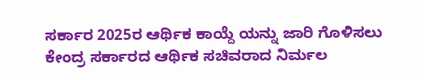ಸರ್ಕಾರ 2025ರ ಆರ್ಥಿಕ ಕಾಯ್ದೆ ಯನ್ನು ಜಾರಿ ಗೊಳಿಸಲು ಕೇಂದ್ರ ಸರ್ಕಾರದ ಆರ್ಥಿಕ ಸಚಿವರಾದ ನಿರ್ಮಲ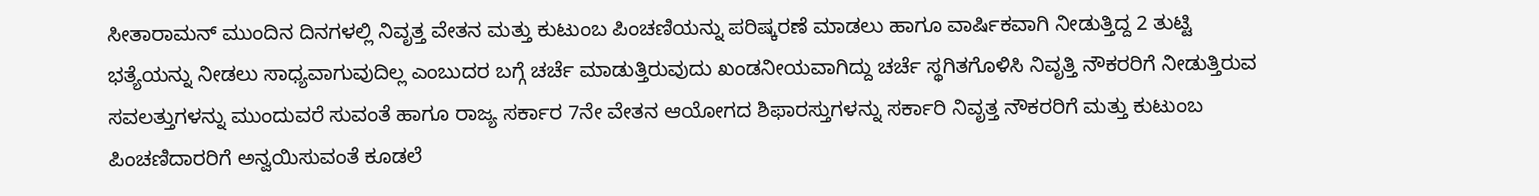ಸೀತಾರಾಮನ್ ಮುಂದಿನ ದಿನಗಳಲ್ಲಿ ನಿವೃತ್ತ ವೇತನ ಮತ್ತು ಕುಟುಂಬ ಪಿಂಚಣಿಯನ್ನು ಪರಿಷ್ಕರಣೆ ಮಾಡಲು ಹಾಗೂ ವಾರ್ಷಿಕವಾಗಿ ನೀಡುತ್ತಿದ್ದ 2 ತುಟ್ಟಿ ಭತ್ಯೆಯನ್ನು ನೀಡಲು ಸಾಧ್ಯವಾಗುವುದಿಲ್ಲ ಎಂಬುದರ ಬಗ್ಗೆ ಚರ್ಚೆ ಮಾಡುತ್ತಿರುವುದು ಖಂಡನೀಯವಾಗಿದ್ದು ಚರ್ಚೆ ಸ್ಥಗಿತಗೊಳಿಸಿ ನಿವೃತ್ತಿ ನೌಕರರಿಗೆ ನೀಡುತ್ತಿರುವ ಸವಲತ್ತುಗಳನ್ನು ಮುಂದುವರೆ ಸುವಂತೆ ಹಾಗೂ ರಾಜ್ಯ ಸರ್ಕಾರ 7ನೇ ವೇತನ ಆಯೋಗದ ಶಿಫಾರಸ್ತುಗಳನ್ನು ಸರ್ಕಾರಿ ನಿವೃತ್ತ ನೌಕರರಿಗೆ ಮತ್ತು ಕುಟುಂಬ ಪಿಂಚಣಿದಾರರಿಗೆ ಅನ್ವಯಿಸುವಂತೆ ಕೂಡಲೆ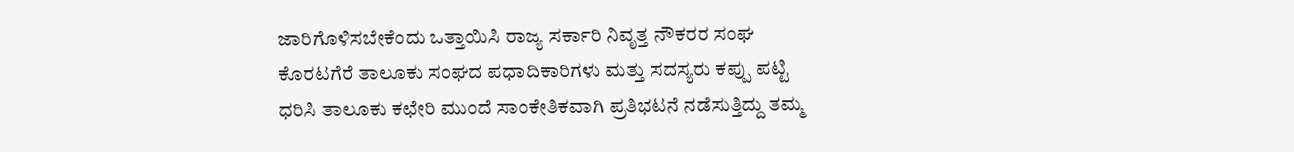ಜಾರಿಗೊಳಿಸಬೇಕೆಂದು ಒತ್ತಾಯಿಸಿ ರಾಜ್ಯ ಸರ್ಕಾರಿ ನಿವೃತ್ತ ನೌಕರರ ಸಂಘ ಕೊರಟಗೆರೆ ತಾಲೂಕು ಸಂಘದ ಪಧಾದಿಕಾರಿಗಳು ಮತ್ತು ಸದಸ್ಯರು ಕಪ್ಪು ಪಟ್ಟಿ ಧರಿಸಿ ತಾಲೂಕು ಕಛೇರಿ ಮುಂದೆ ಸಾಂಕೇತಿಕವಾಗಿ ಪ್ರತಿಭಟನೆ ನಡೆಸುತ್ತಿದ್ದು ತಮ್ಮ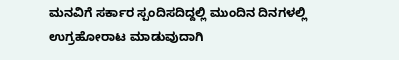ಮನವಿಗೆ ಸರ್ಕಾರ ಸ್ಪಂದಿಸದಿದ್ದಲ್ಲಿ ಮುಂದಿನ ದಿನಗಳಲ್ಲಿ ಉಗ್ರಹೋರಾಟ ಮಾಡುವುದಾಗಿ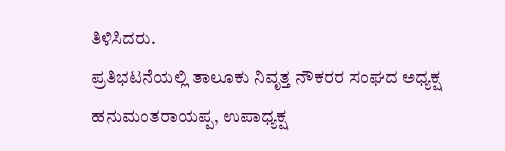ತಿಳಿಸಿದರು.
ಪ್ರತಿಭಟನೆಯಲ್ಲಿ ತಾಲೂಕು ನಿವೃತ್ತ ನೌಕರರ ಸಂಘದ ಅಧ್ಯಕ್ಷ ಹನುಮಂತರಾಯಪ್ಪ, ಉಪಾಧ್ಯಕ್ಷ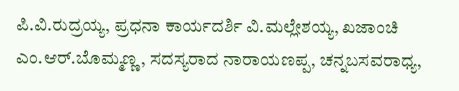ಪಿ.ವಿ.ರುದ್ರಯ್ಯ, ಪ್ರಧನಾ ಕಾರ್ಯದರ್ಶಿ ವಿ.ಮಲ್ಲೇಶಯ್ಯ, ಖಜಾಂಚಿ ಎಂ.ಆರ್.ಬೊಮ್ಮಣ್ಣ, ಸದಸ್ಯರಾದ ನಾರಾಯಣಪ್ಪ, ಚನ್ನಬಸವರಾಧ್ಯ,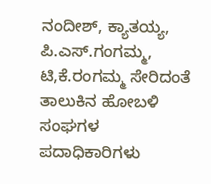ನಂದೀಶ್, ಕ್ಯಾತಯ್ಯ, ಪಿ.ಎಸ್.ಗಂಗಮ್ಮ, ಟಿ,ಕೆ.ರಂಗಮ್ಮ ಸೇರಿದಂತೆ ತಾಲುಕಿನ ಹೋಬಳಿ ಸಂಘಗಳ ಪದಾಧಿಕಾರಿಗಳು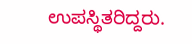ಉಪಸ್ಥಿತರಿದ್ದರು.